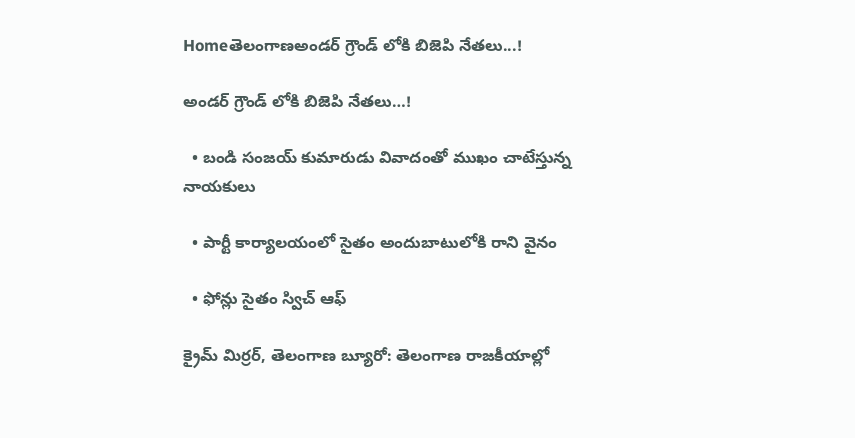Homeతెలంగాణఅండర్ గ్రౌండ్ లోకి బిజెపి నేతలు...!

అండర్ గ్రౌండ్ లోకి బిజెపి నేతలు…!

  • బండి సంజయ్ కుమారుడు వివాదంతో ముఖం చాటేస్తున్న నాయకులు

  • పార్టీ కార్యాలయంలో సైతం అందుబాటులోకి రాని వైనం

  • ఫోన్లు సైతం స్విచ్ ఆఫ్

క్రైమ్ మిర్రర్, తెలంగాణ బ్యూరో: తెలంగాణ రాజకీయాల్లో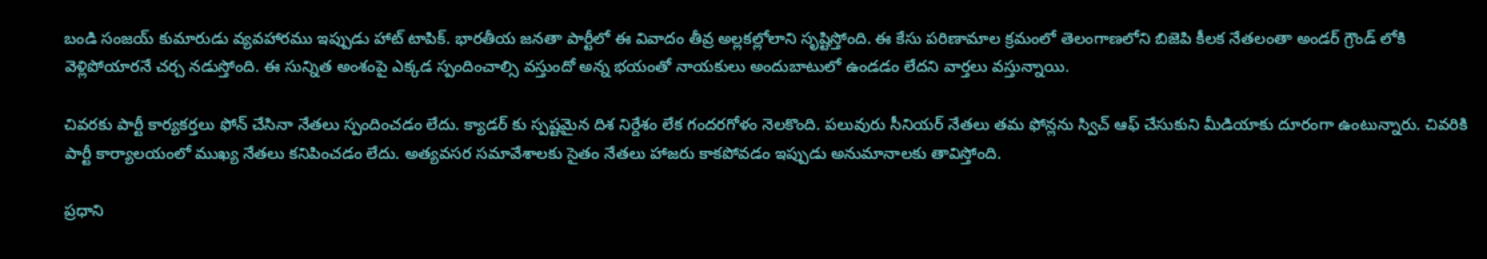బండి సంజయ్ కుమారుడు వ్యవహారము ఇప్పుడు హాట్ టాపిక్. భారతీయ జనతా పార్టీలో ఈ వివాదం తీవ్ర అల్లకల్లోలాని సృష్టిస్తోంది. ఈ కేసు పరిణామాల క్రమంలో తెలంగాణలోని బిజెపి కీలక నేతలంతా అండర్ గ్రౌండ్ లోకి వెళ్లిపోయారనే చర్చ నడుస్తోంది. ఈ సున్నిత అంశంపై ఎక్కడ స్పందించాల్సి వస్తుందో అన్న భయంతో నాయకులు అందుబాటులో ఉండడం లేదని వార్తలు వస్తున్నాయి.

చివరకు పార్టీ కార్యకర్తలు ఫోన్ చేసినా నేతలు స్పందించడం లేదు. క్యాడర్ కు స్పష్టమైన దిశ నిర్దేశం లేక గందరగోళం నెలకొంది. పలువురు సీనియర్ నేతలు తమ ఫోన్లను స్విచ్ ఆఫ్ చేసుకుని మీడియాకు దూరంగా ఉంటున్నారు. చివరికి పార్టీ కార్యాలయంలో ముఖ్య నేతలు కనిపించడం లేదు. అత్యవసర సమావేశాలకు సైతం నేతలు హాజరు కాకపోవడం ఇప్పుడు అనుమానాలకు తావిస్తోంది.

ప్రధాని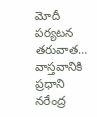మోదీ పర్యటన తరువాత…
వాస్తవానికి ప్రధాని నరేంద్ర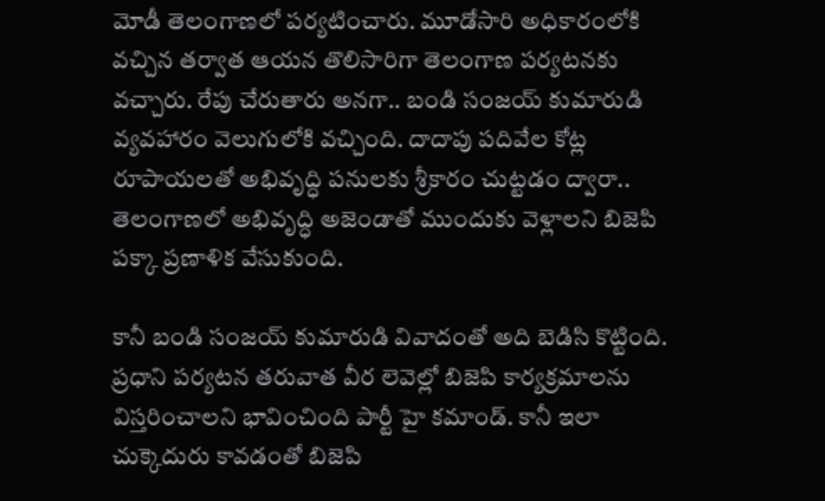మోడీ తెలంగాణలో పర్యటించారు. మూడోసారి అధికారంలోకి వచ్చిన తర్వాత ఆయన తొలిసారిగా తెలంగాణ పర్యటనకు వచ్చారు. రేపు చేరుతారు అనగా.. బండి సంజయ్ కుమారుడి వ్యవహారం వెలుగులోకి వచ్చింది. దాదాపు పదివేల కోట్ల రూపాయలతో అభివృద్ధి పనులకు శ్రీకారం చుట్టడం ద్వారా.. తెలంగాణలో అభివృద్ధి అజెండాతో ముందుకు వెళ్లాలని బిజెపి పక్కా ప్రణాళిక వేసుకుంది.

కానీ బండి సంజయ్ కుమారుడి వివాదంతో అది బెడిసి కొట్టింది. ప్రధాని పర్యటన తరువాత వీర లెవెల్లో బిజెపి కార్యక్రమాలను విస్తరించాలని భావించింది పార్టీ హై కమాండ్. కానీ ఇలా చుక్కెదురు కావడంతో బిజెపి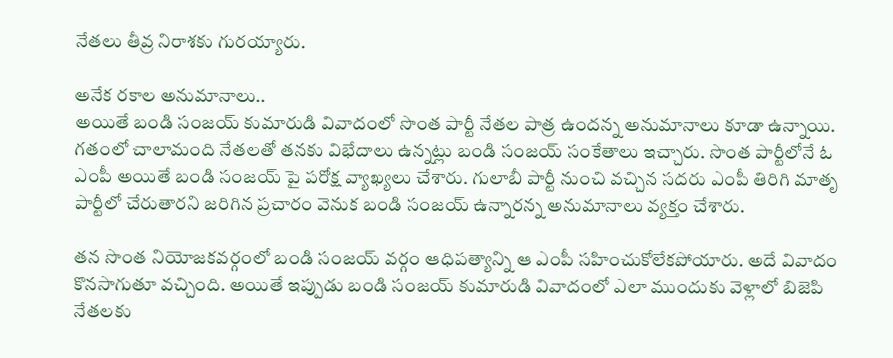నేతలు తీవ్ర నిరాశకు గురయ్యారు.

అనేక రకాల అనుమానాలు..
అయితే బండి సంజయ్ కుమారుడి వివాదంలో సొంత పార్టీ నేతల పాత్ర ఉందన్న అనుమానాలు కూడా ఉన్నాయి. గతంలో చాలామంది నేతలతో తనకు విభేదాలు ఉన్నట్లు బండి సంజయ్ సంకేతాలు ఇచ్చారు. సొంత పార్టీలోనే ఓ ఎంపీ అయితే బండి సంజయ్ పై పరోక్ష వ్యాఖ్యలు చేశారు. గులాబీ పార్టీ నుంచి వచ్చిన సదరు ఎంపీ తిరిగి మాతృ పార్టీలో చేరుతారని జరిగిన ప్రచారం వెనుక బండి సంజయ్ ఉన్నారన్న అనుమానాలు వ్యక్తం చేశారు.

తన సొంత నియోజకవర్గంలో బండి సంజయ్ వర్గం ఆధిపత్యాన్ని ఆ ఎంపీ సహించుకోలేకపోయారు. అదే వివాదం కొనసాగుతూ వచ్చింది. అయితే ఇప్పుడు బండి సంజయ్ కుమారుడి వివాదంలో ఎలా ముందుకు వెళ్లాలో బిజెపి నేతలకు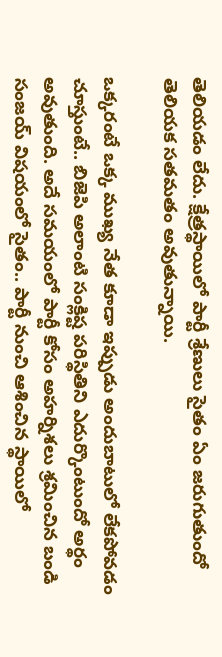తెలియడం లేదు. క్షేత్రస్థాయిలో పార్టీ శ్రేణులు సైతం ఏం జరుగుతుందో తెలియక సతమతం అవుతున్నాయి.

ఒక్కరంటే ఒక్క ముఖ్య నేత కూడా ఇప్పుడు అందుబాటులో లేకపోవడం చూస్తుంటే.. బిజెపి అలాంటి సంక్లిష్ట పరిస్థితిని ఎదుర్కొంటుందో అర్థం అవుతుంది. అదే సమయంలో పార్టీ కోసం అహర్నిశలు శ్రమించిన బండి సంజయ్ విషయంలో సైతం.. పార్టీ నుంచి ఆశించిన స్థాయిలో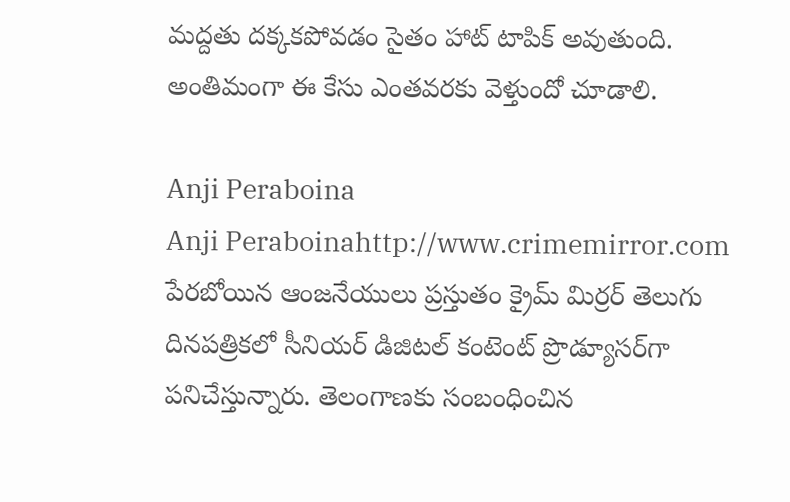మద్దతు దక్కకపోవడం సైతం హాట్ టాపిక్ అవుతుంది. అంతిమంగా ఈ కేసు ఎంతవరకు వెళ్తుందో చూడాలి.

Anji Peraboina
Anji Peraboinahttp://www.crimemirror.com
పేరబోయిన ఆంజనేయులు ప్రస్తుతం క్రైమ్ మిర్రర్ తెలుగు దినపత్రికలో సీనియర్ డిజిటల్ కంటెంట్ ప్రొడ్యూసర్‌గా పనిచేస్తున్నారు. తెలంగాణకు సంబంధించిన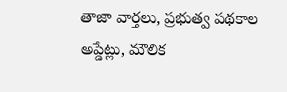తాజా వార్తలు, ప్రభుత్వ పథకాల అప్డేట్లు, మౌలిక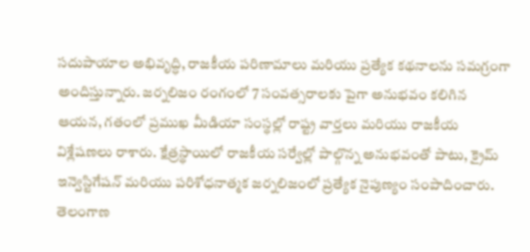సదుపాయాల అభివృద్ధి, రాజకీయ పరిణామాలు మరియు ప్రత్యేక కథనాలను సమగ్రంగా అందిస్తున్నారు. జర్నలిజం రంగంలో 7 సంవత్సరాలకు పైగా అనుభవం కలిగిన ఆయన, గతంలో ప్రముఖ మీడియా సంస్థల్లో రాష్ట్ర వార్తలు మరియు రాజకీయ విశ్లేషణలు రాశారు. క్షేత్రస్థాయిలో రాజకీయ సర్వేల్లో పాల్గొన్న అనుభవంతో పాటు, క్రైమ్ ఇన్వెస్టిగేషన్ మరియు పరిశోధనాత్మక జర్నలిజంలో ప్రత్యేక నైపుణ్యం సంపాదించారు. తెలంగాణ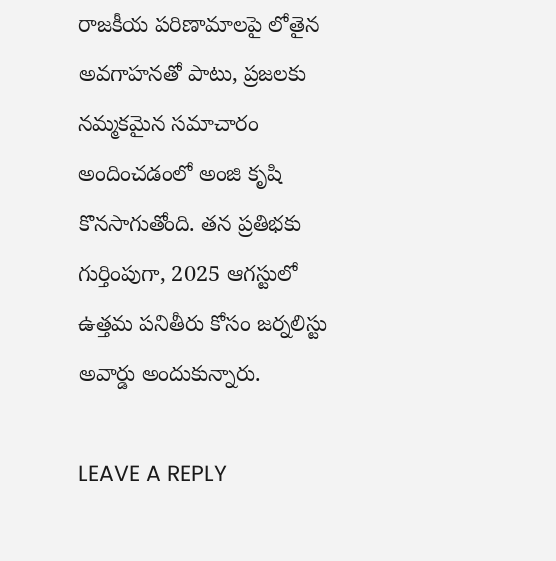రాజకీయ పరిణామాలపై లోతైన అవగాహనతో పాటు, ప్రజలకు నమ్మకమైన సమాచారం అందించడంలో అంజి కృషి కొనసాగుతోంది. తన ప్రతిభకు గుర్తింపుగా, 2025 ఆగస్టులో ఉత్తమ పనితీరు కోసం జర్నలిస్టు అవార్డు అందుకున్నారు.

LEAVE A REPLY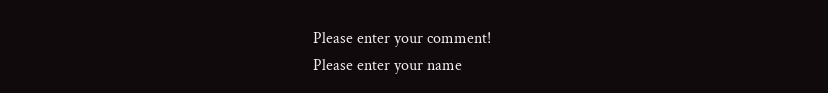Please enter your comment!
Please enter your name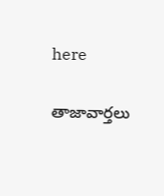here

తాజావార్తలు